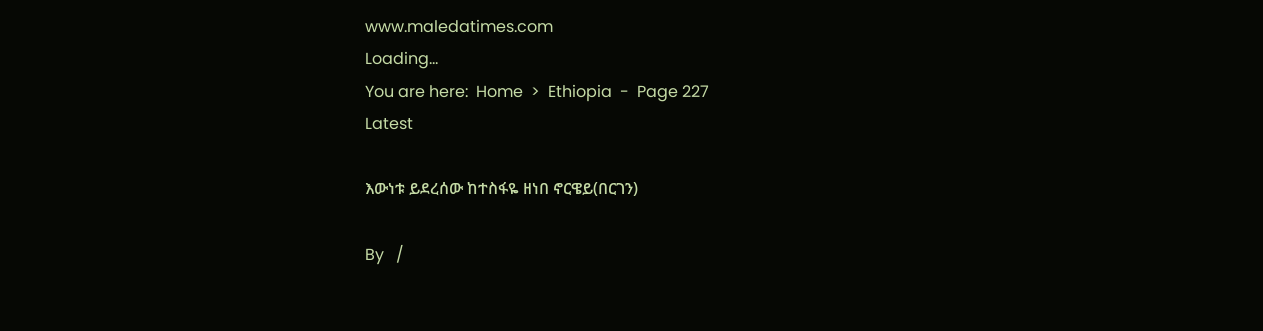www.maledatimes.com
Loading...
You are here:  Home  >  Ethiopia  -  Page 227
Latest

እውነቱ ይደረሰው ከተስፋዬ ዘነበ ኖርዌይ(በርገን)

By   /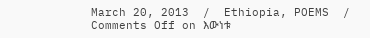March 20, 2013  /  Ethiopia, POEMS  /  Comments Off on እውነቱ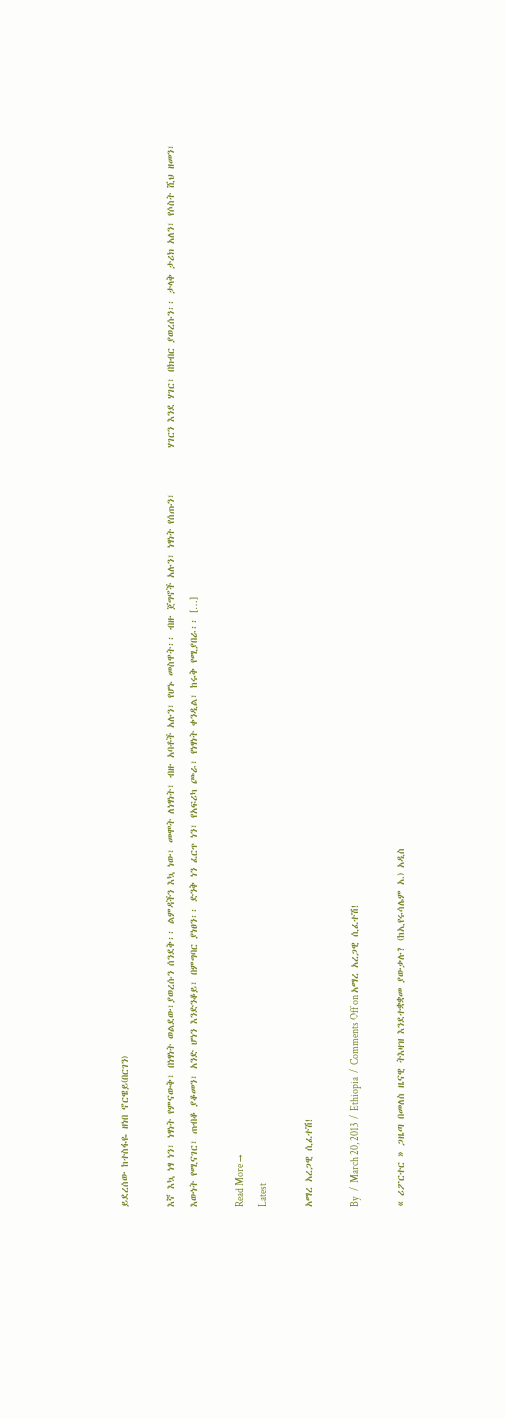ይደረሰው ከተስፋዬ ዘነበ ኖርዌይ(በርገን)

እኛ እኳ ነፃ ነን፣ ነፃነት የምናውቅ፣ በነፃነት ወልደው፣ያወረሱን ሰንደቅ፡፡ ልምዳችን እኳ ነው፣ መሞት ለነፃነት፣ ብዙ አባቶች አሉን፣ የሆኑ መስዋት፡፡ ብዙ ጀግኖች አሉን፣ ነፃነት የሰጡን፣         ሃገርን እንደ ሃገር፣ በክብር ያወረሱን፡፡ ታላቅ ታሪክ አለን፣ የሶስት ሺህ ዘመን፣ እውነት የሚናገር፣ ጠብቆ ያቆመን፣ አንድ ሆነን እንድንቆይ፣ በምግባር ያነፀን፡፡ ድንቅ ነን ፈርጥ ነን፣ የአፍሪካ ጮራ፣ የነፃነት ቀንዲል፣ ከሩቅ የሚያበራ፡፡ […]

Read More →
Latest

አማረ አረጋዊ ሲፈተሽ!

By   /  March 20, 2013  /  Ethiopia  /  Comments Off on አማረ አረጋዊ ሲፈተሽ!

« ሪፖርተር » ጋዜጣ በመለስ ዜናዊ ትእዛዝ እንደተቋቋመ ያውቃሉ? (ከኢየሩሳሌም አ.) አዲስ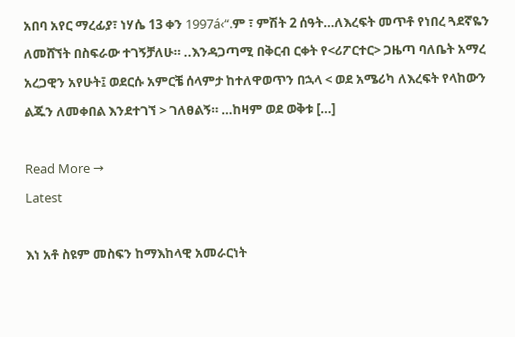አበባ አየር ማረፊያ፣ ነሃሴ 13 ቀን 1997á‹“.ም ፣ ምሽት 2 ሰዓት…ለእረፍት መጥቶ የነበረ ጓደኛዬን ለመሸኘት በስፍራው ተገኝቻለሁ። ..እንዳጋጣሚ በቅርብ ርቀት የ<ሪፖርተር> ጋዜጣ ባለቤት አማረ አረጋዊን አየሁት፤ ወደርሱ አምርቼ ሰላምታ ከተለዋወጥን በኋላ < ወደ አሜሪካ ለእረፍት የላከውን ልጁን ለመቀበል እንደተገኘ > ገለፀልኝ። …ከዛም ወደ ወቅቱ […]

Read More →
Latest

እነ አቶ ስዩም መስፍን ከማእከላዊ አመራርነት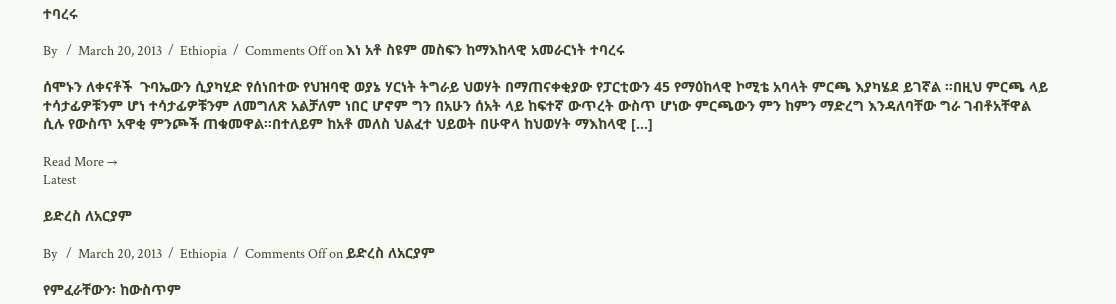ተባረሩ

By   /  March 20, 2013  /  Ethiopia  /  Comments Off on እነ አቶ ስዩም መስፍን ከማእከላዊ አመራርነት ተባረሩ

ሰሞኑን ለቀናቶች  ጉባኤውን ሲያካሂድ የሰነበተው የህዝባዊ ወያኔ ሃርነት ትግራይ ህወሃት በማጠናቀቂያው የፓርቲውን 45 የማዕከላዊ ኮሚቴ አባላት ምርጫ እያካሄደ ይገኛል ።በዚህ ምርጫ ላይ ተሳታፊዎቹንም ሆነ ተሳታፊዎቹንም ለመግለጽ አልቻለም ነበር ሆኖም ግን በአሁን ሰአት ላይ ከፍተኛ ውጥረት ውስጥ ሆነው ምርጫውን ምን ከምን ማድረግ እንዳለባቸው ግራ ገብቶአቸዋል ሲሉ የውስጥ አዋቂ ምንጮች ጠቁመዋል።በተለይም ከአቶ መለስ ህልፈተ ህይወት በሁዋላ ከህወሃት ማእከላዊ […]

Read More →
Latest

ይድረስ ለአርያም

By   /  March 20, 2013  /  Ethiopia  /  Comments Off on ይድረስ ለአርያም

የምፈራቸውን፡ ከውስጥም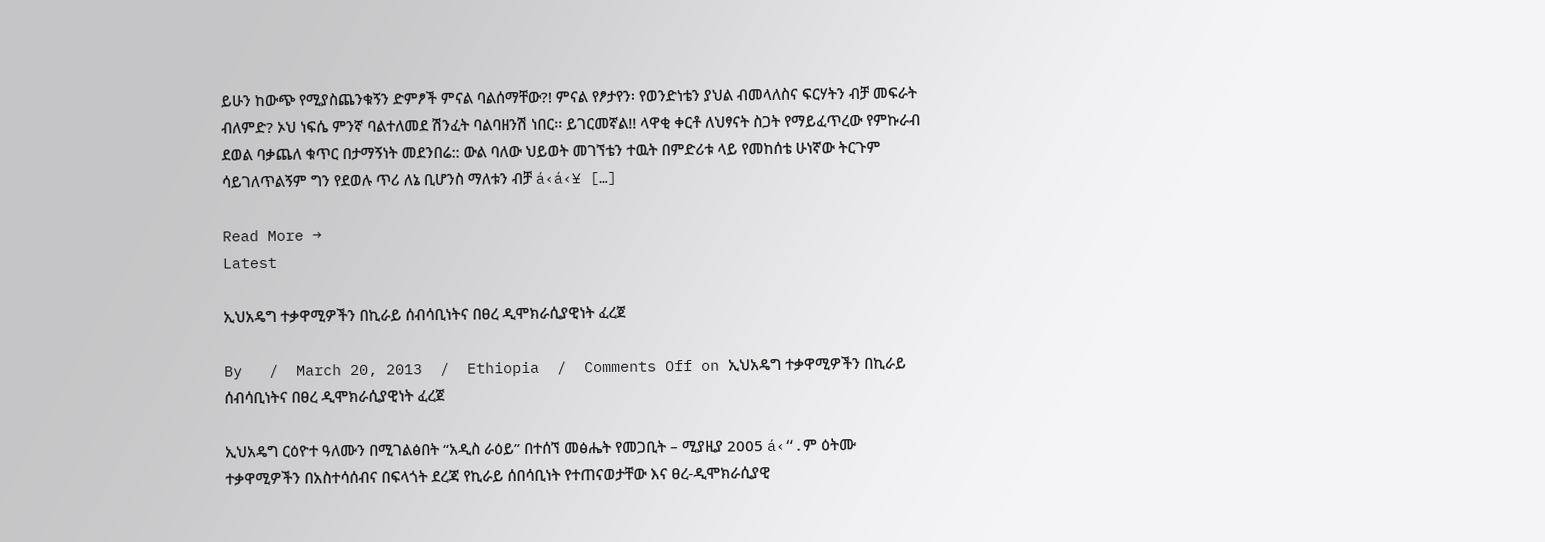ይሁን ከውጭ የሚያስጨንቁኝን ድምፆች ምናል ባልሰማቸው?! ምናል የፆታየን፡ የወንድነቴን ያህል ብመላለስና ፍርሃትን ብቻ መፍራት ብለምድ? ኦህ ነፍሴ ምንኛ ባልተለመደ ሽንፈት ባልባዘንሽ ነበር፡፡ ይገርመኛል!! ላዋቂ ቀርቶ ለህፃናት ስጋት የማይፈጥረው የምኩራብ ደወል ባቃጨለ ቁጥር በታማኝነት መደንበሬ:: ውል ባለው ህይወት መገኘቴን ተዉት በምድሪቱ ላይ የመከሰቴ ሁነኛው ትርጉም ሳይገለጥልኝም ግን የደወሉ ጥሪ ለኔ ቢሆንስ ማለቱን ብቻ á‹á‹¥ […]

Read More →
Latest

ኢህአዴግ ተቃዋሚዎችን በኪራይ ሰብሳቢነትና በፀረ ዲሞክራሲያዊነት ፈረጀ

By   /  March 20, 2013  /  Ethiopia  /  Comments Off on ኢህአዴግ ተቃዋሚዎችን በኪራይ ሰብሳቢነትና በፀረ ዲሞክራሲያዊነት ፈረጀ

ኢህአዴግ ርዕዮተ ዓለሙን በሚገልፅበት “አዲስ ራዕይ” በተሰኘ መፅሔት የመጋቢት – ሚያዚያ 2005 á‹“.ም ዕትሙ ተቃዋሚዎችን በአስተሳሰብና በፍላጎት ደረጃ የኪራይ ሰበሳቢነት የተጠናወታቸው እና ፀረ-ዲሞክራሲያዊ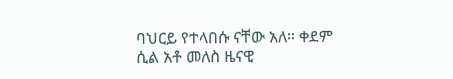ባህርይ የተላበሱ ናቸው አለ። ቀደም ሲል አቶ መለስ ዜናዊ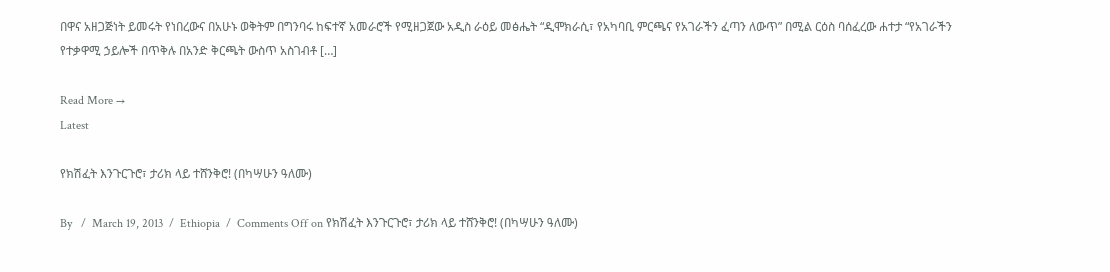በዋና አዘጋጅነት ይመሩት የነበረውና በአሁኑ ወቅትም በግንባሩ ከፍተኛ አመራሮች የሚዘጋጀው አዲስ ራዕይ መፅሔት “ዲሞክራሲ፣ የአካባቢ ምርጫና የአገራችን ፈጣን ለውጥ” በሚል ርዕስ ባሰፈረው ሐተታ “የአገራችን የተቃዋሚ ኃይሎች በጥቅሉ በአንድ ቅርጫት ውስጥ አስገብቶ […]

Read More →
Latest

የክሽፈት እንጉርጉሮ፣ ታሪክ ላይ ተሸንቅሮ! (በካሣሁን ዓለሙ)

By   /  March 19, 2013  /  Ethiopia  /  Comments Off on የክሽፈት እንጉርጉሮ፣ ታሪክ ላይ ተሸንቅሮ! (በካሣሁን ዓለሙ)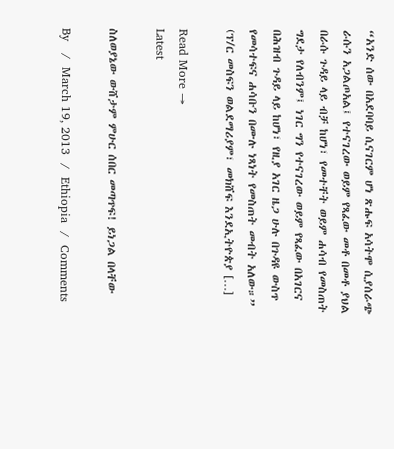“አንድ ሰው በአደባባይ ሲናገርም ሆነ ጽሑፍ አሳትሞ ሲያሰራጭ ራሱን አጋልጦአል፤ የተናገረው ወይም የጻፈው መቶ በመቶ ያህል በራሱ ጉዳይ ላይ ብቻ ከሆነ፣ የመተቸት ወይም ሐሳብ የመስጠት ግደታ የለብንም፤ ነገር ግን የተናገረው ወይም የጻፈው በአገርና በሕዝብ ጉዳይ ላይ ከሆነ፣ የዚያ አገር ዜጋ ሁሉ በጉዳዩ ውስጥ የመሳተፍና ሐሳቡን በሙሉ ነጻነት የመስጠት መብት አለው።” (ፕ/ር መስፍን ወልደማሪያም፣ መክሸፍ እንደኢትዮጵያ […]

Read More →
Latest

ስለወያኔው ውሸታም ምሁር ሰበር መጣጥፍ! ይነጋል በላቸው

By   /  March 19, 2013  /  Ethiopia  /  Comments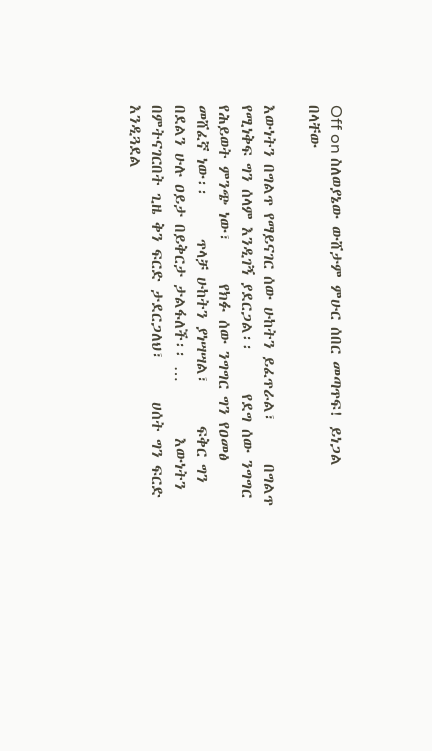Off on ስለወያኔው ውሸታም ምሁር ሰበር መጣጥፍ! ይነጋል በላቸው

እውነትን በግልጥ የማይናገር ሰው ሁከትን ይፈጥራል፣      በግልጥ የሚነቅፍ ግን ሰላም እንዲገኝ ያደርጋል፡፡      የደግ ሰው ንግግር የሕይወት ምንጭ ነው፣      የክፉ ሰው ንግግር ግን የዐመፅ መሸፈኛ ነው፡፡      ጥላቻ ሁከትን ያነሣሣል፣      ፍቅር ግን በደልን ሁሉ ዐይታ በይቅርታ ታልፋለች፡፡ …        እውነትን በምትናገርበት ጊዜ ቅን ፍርድ ታደርጋለህ፣      ሀሰት ግን ፍርድ እንዲጓደል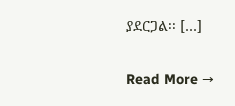ያደርጋል፡፡ […]

Read More →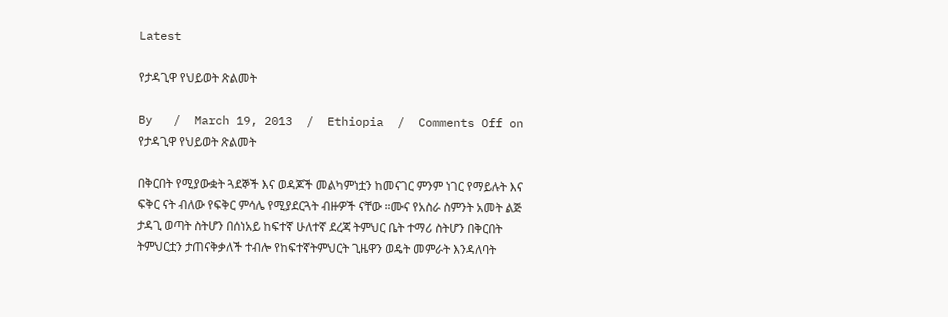Latest

የታዳጊዋ የህይወት ጽልመት

By   /  March 19, 2013  /  Ethiopia  /  Comments Off on የታዳጊዋ የህይወት ጽልመት

በቅርበት የሚያውቋት ጓደኞች እና ወዳጆች መልካምነቷን ከመናገር ምንም ነገር የማይሉት እና ፍቅር ናት ብለው የፍቅር ምሳሌ የሚያደርጓት ብዙዎች ናቸው ።ሙና የአስራ ስምንት አመት ልጅ ታዳጊ ወጣት ስትሆን በሰነአይ ከፍተኛ ሁለተኛ ደረጃ ትምህር ቤት ተማሪ ስትሆን በቅርበት ትምህርቷን ታጠናቅቃለች ተብሎ የከፍተኛትምህርት ጊዜዋን ወዴት መምራት እንዳለባት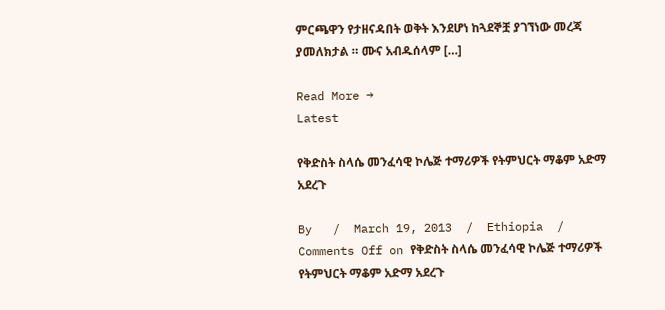ምርጫዋን የታዘናዳበት ወቅት እንደሆነ ከጓደኞቿ ያገኘነው መረጃ ያመለክታል ። ሙና አብዱሰላም […]

Read More →
Latest

የቅድስት ስላሴ መንፈሳዊ ኮሌጅ ተማሪዎች የትምህርት ማቆም አድማ አደረጉ

By   /  March 19, 2013  /  Ethiopia  /  Comments Off on የቅድስት ስላሴ መንፈሳዊ ኮሌጅ ተማሪዎች የትምህርት ማቆም አድማ አደረጉ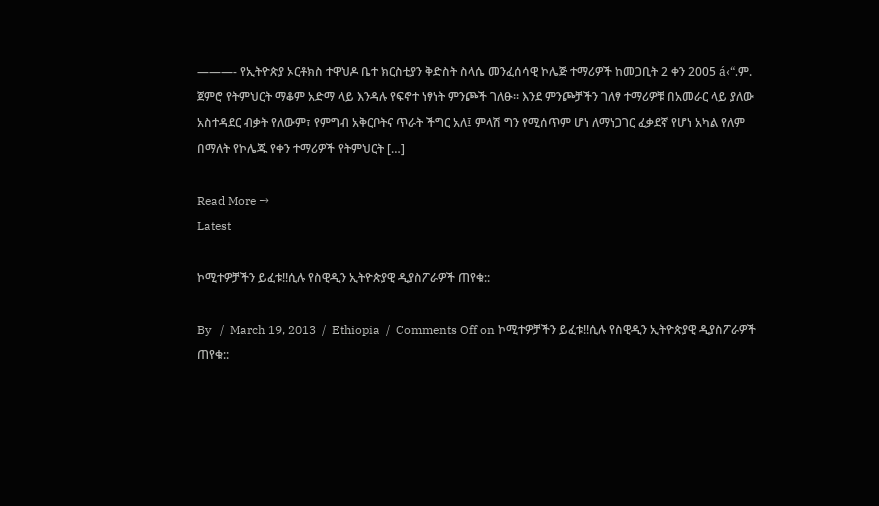———- የኢትዮጵያ ኦርቶክስ ተዋህዶ ቤተ ክርስቲያን ቅድስት ስላሴ መንፈሰሳዊ ኮሌጅ ተማሪዎች ከመጋቢት 2 ቀን 2005 á‹“.ም. ጀምሮ የትምህርት ማቆም አድማ ላይ እንዳሉ የፍኖተ ነፃነት ምንጮች ገለፁ፡፡ እንደ ምንጮቻችን ገለፃ ተማሪዎቹ በአመራር ላይ ያለው አስተዳደር ብቃት የለውም፣ የምግብ አቅርቦትና ጥራት ችግር አለ፤ ምላሽ ግን የሚሰጥም ሆነ ለማነጋገር ፈቃደኛ የሆነ አካል የለም በማለት የኮሌጁ የቀን ተማሪዎች የትምህርት […]

Read More →
Latest

ኮሚተዎቻችን ይፈቱ!!ሲሉ የስዊዲን ኢትዮጵያዊ ዲያስፖራዎች ጠየቁ::

By   /  March 19, 2013  /  Ethiopia  /  Comments Off on ኮሚተዎቻችን ይፈቱ!!ሲሉ የስዊዲን ኢትዮጵያዊ ዲያስፖራዎች ጠየቁ::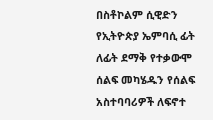በስቶኮልም ሲዊድን የኢትዮጵያ ኤምባሲ ፊት ለፊት ደማቅ የተቃውሞ ሰልፍ መካሄዱን የሰልፍ አስተባባሪዎች ለፍኖተ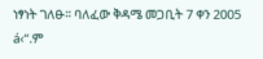ነፃነት ገለፁ፡፡ ባለፈው ቅዳሜ መጋቢት 7 ቀን 2005 á‹“.ም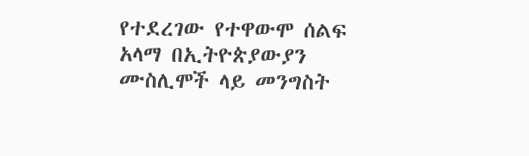የተደረገው የተዋውሞ ሰልፍ አላማ በኢትዮጵያውያን ሙስሊሞች ላይ መንግስት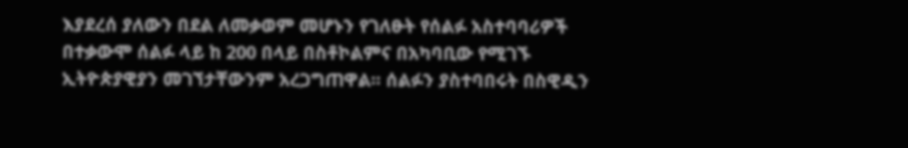እያደረሰ ያለውን በደል ለመቃወም መሆኑን የገለፁት የሰልፉ አስተባባሪዎች በተቃውሞ ሰልፉ ላይ ከ 200 በላይ በስቶኮልምና በአካባቢው የሚገኙ ኢትዮጵያዊያን መገኘታቸውንም አረጋግጠዋል፡፡ ሰልፉን ያስተባበሩት በስዊዲን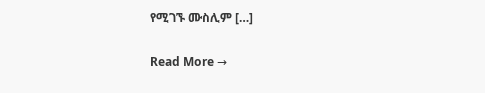የሚገኙ ሙስሊም […]

Read More →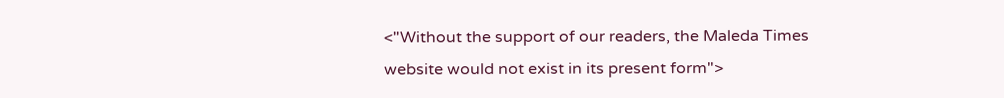<"Without the support of our readers, the Maleda Times website would not exist in its present form">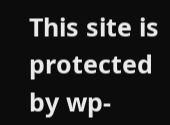This site is protected by wp-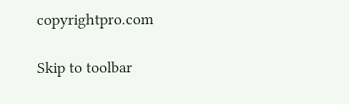copyrightpro.com

Skip to toolbar